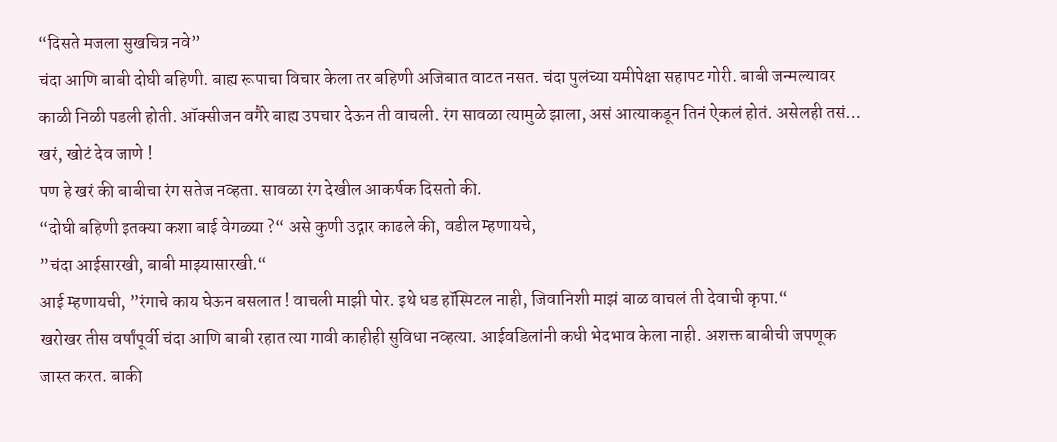“दिसते मजला सुखचित्र नवे”
चंदा आणि बाबी दोघी बहिणी. बाह्य रूपाचा विचार केला तर बहिणी अजिबात वाटत नसत. चंदा पुलंच्या यमीपेक्षा सहापट गोरी. बाबी जन्मल्यावर काळी निळी पडली होती. ऑक्सीजन वगैरे बाह्य उपचार देऊन ती वाचली. रंग सावळा त्यामुळे झाला, असं आत्याकडून तिनं ऐकलं होतं. असेलही तसं… खरं, खोटं देव जाणे !
पण हे खरं की बाबीचा रंग सतेज नव्हता. सावळा रंग देखील आकर्षक दिसतो की.
“दोघी बहिणी इतक्या कशा बाई वेगळ्या ?“ असे कुणी उद्गार काढले की, वडील म्हणायचे,
”चंदा आईसारखी, बाबी माझ्यासारखी.“
आई म्हणायची, ”रंगाचे काय घेऊन बसलात ! वाचली माझी पोर. इथे धड हॉस्पिटल नाही, जिवानिशी माझं बाळ वाचलं ती देवाची कृपा.“
खरोखर तीस वर्षांपूर्वी चंदा आणि बाबी रहात त्या गावी काहीही सुविधा नव्हत्या. आईवडिलांनी कधी भेदभाव केला नाही. अशक्त बाबीची जपणूक जास्त करत. बाकी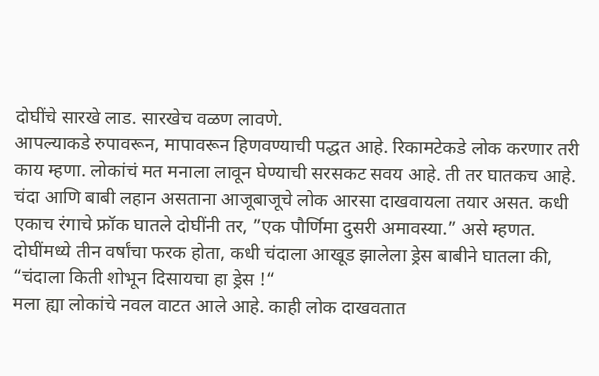दोघींचे सारखे लाड. सारखेच वळण लावणे.
आपल्याकडे रुपावरून, मापावरून हिणवण्याची पद्धत आहे. रिकामटेकडे लोक करणार तरी काय म्हणा. लोकांचं मत मनाला लावून घेण्याची सरसकट सवय आहे. ती तर घातकच आहे.
चंदा आणि बाबी लहान असताना आजूबाजूचे लोक आरसा दाखवायला तयार असत. कधी एकाच रंगाचे फ्रॉक घातले दोघींनी तर, ”एक पौर्णिमा दुसरी अमावस्या.” असे म्हणत.
दोघींमध्ये तीन वर्षांचा फरक होता, कधी चंदाला आखूड झालेला ड्रेस बाबीने घातला की, “चंदाला किती शोभून दिसायचा हा ड्रेस !“
मला ह्या लोकांचे नवल वाटत आले आहे. काही लोक दाखवतात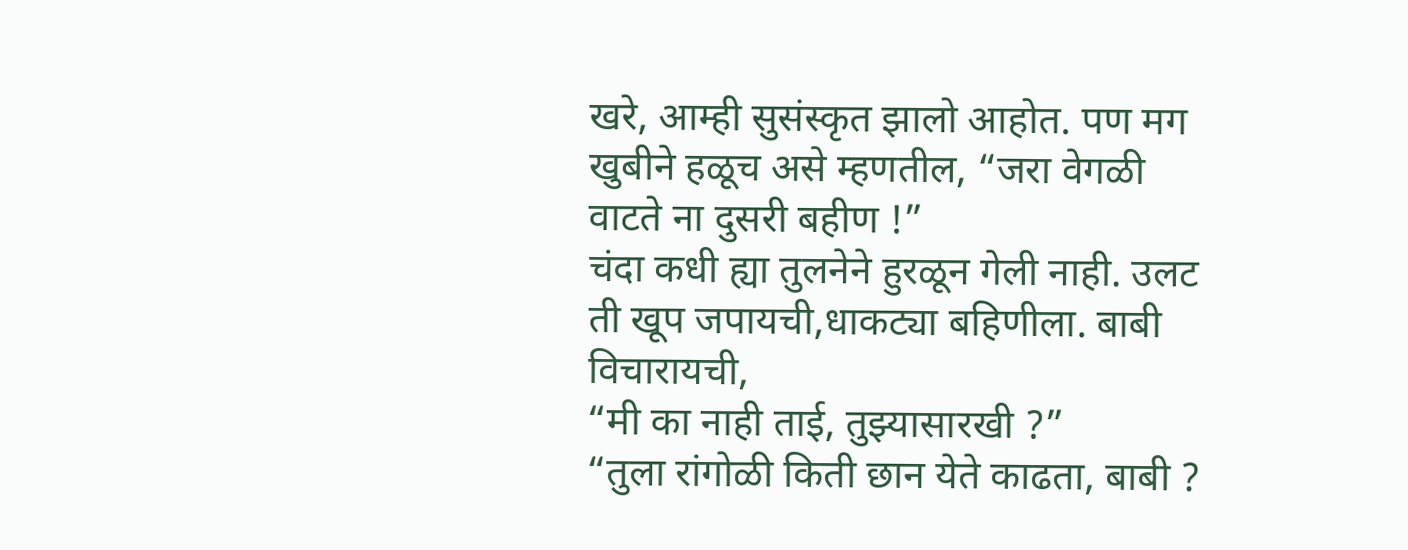खरे, आम्ही सुसंस्कृत झालो आहोत. पण मग खुबीने हळूच असे म्हणतील, “जरा वेगळी वाटते ना दुसरी बहीण !”
चंदा कधी ह्या तुलनेने हुरळून गेली नाही. उलट ती खूप जपायची,धाकट्या बहिणीला. बाबी विचारायची,
“मी का नाही ताई, तुझ्यासारखी ?”
“तुला रांगोळी किती छान येते काढता, बाबी ?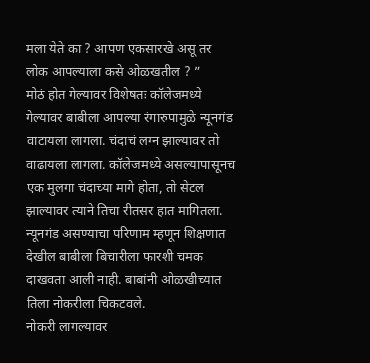मला येते का ? आपण एकसारखे असू तर लोक आपल्याला कसे ओळखतील ? ”
मोठं होत गेल्यावर विशेषतः कॉलेजमध्ये गेल्यावर बाबीला आपल्या रंगारुपामुळे न्यूनगंड वाटायला लागला. चंदाचं लग्न झाल्यावर तो वाढायला लागला. कॉलेजमध्ये असल्यापासूनच एक मुलगा चंदाच्या मागे होता, तो सेटल झाल्यावर त्याने तिचा रीतसर हात मागितला.
न्यूनगंड असण्याचा परिणाम म्हणून शिक्षणात देखील बाबीला बिचारीला फारशी चमक दाखवता आली नाही. बाबांनी ओळखीच्यात तिला नोकरीला चिकटवले.
नोकरी लागल्यावर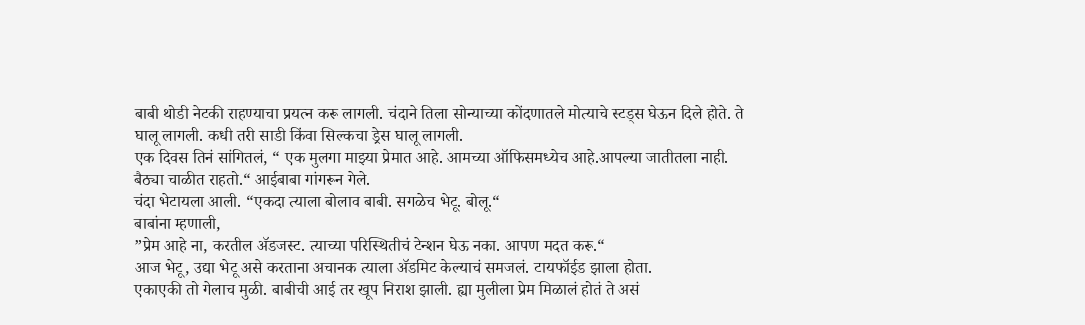बाबी थोडी नेटकी राहण्याचा प्रयत्न करू लागली. चंदाने तिला सोन्याच्या कोंदणातले मोत्याचे स्टड्स घेऊन दिले होते. ते घालू लागली. कधी तरी साडी किंवा सिल्कचा ड्रेस घालू लागली.
एक दिवस तिनं सांगितलं, “ एक मुलगा माझ्या प्रेमात आहे. आमच्या ऑफिसमध्येच आहे.आपल्या जातीतला नाही. बैठ्या चाळीत राहतो.“ आईबाबा गांगरून गेले.
चंदा भेटायला आली. “एकदा त्याला बोलाव बाबी. सगळेच भेटू. बोलू.“
बाबांना म्हणाली,
”प्रेम आहे ना, करतील ॲडजस्ट. त्याच्या परिस्थितीचं टेन्शन घेऊ नका. आपण मदत करू.“
आज भेटू, उद्या भेटू असे करताना अचानक त्याला ॲडमिट केल्याचं समजलं. टायफॉईड झाला होता.
एकाएकी तो गेलाच मुळी. बाबीची आई तर खूप निराश झाली. ह्या मुलीला प्रेम मिळालं होतं ते असं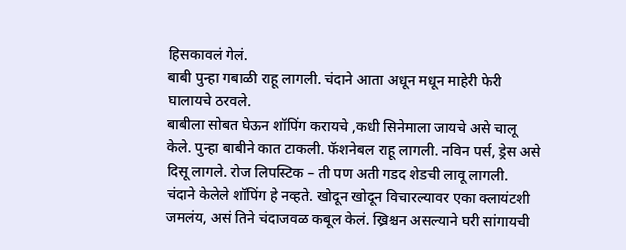हिसकावलं गेलं.
बाबी पुन्हा गबाळी राहू लागली. चंदाने आता अधून मधून माहेरी फेरी घालायचे ठरवले.
बाबीला सोबत घेऊन शॉपिंग करायचे ,कधी सिनेमाला जायचे असे चालू केले. पुन्हा बाबीने कात टाकली. फॅशनेबल राहू लागली. नविन पर्स, ड्रेस असे दिसू लागले. रोज लिपस्टिक – ती पण अती गडद शेडची लावू लागली.
चंदाने केलेले शॉपिंग हे नव्हते. खोदून खोदून विचारल्यावर एका क्लायंटशी जमलंय, असं तिने चंदाजवळ कबूल केलं. ख्रिश्चन असल्याने घरी सांगायची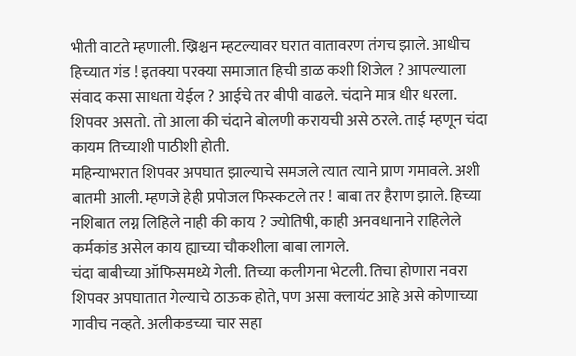भीती वाटते म्हणाली. ख्रिश्चन म्हटल्यावर घरात वातावरण तंगच झाले. आधीच हिच्यात गंड ! इतक्या परक्या समाजात हिची डाळ कशी शिजेल ? आपल्याला संवाद कसा साधता येईल ? आईचे तर बीपी वाढले. चंदाने मात्र धीर धरला. शिपवर असतो. तो आला की चंदाने बोलणी करायची असे ठरले. ताई म्हणून चंदा कायम तिच्याशी पाठीशी होती.
महिन्याभरात शिपवर अपघात झाल्याचे समजले त्यात त्याने प्राण गमावले. अशी बातमी आली. म्हणजे हेही प्रपोजल फिस्कटले तर ! बाबा तर हैराण झाले. हिच्या नशिबात लग्न लिहिले नाही की काय ? ज्योतिषी, काही अनवधानाने राहिलेले कर्मकांड असेल काय ह्याच्या चौकशीला बाबा लागले.
चंदा बाबीच्या ऑफिसमध्ये गेली. तिच्या कलीगना भेटली. तिचा होणारा नवरा शिपवर अपघातात गेल्याचे ठाऊक होते, पण असा क्लायंट आहे असे कोणाच्या गावीच नव्हते. अलीकडच्या चार सहा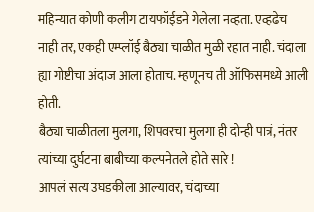महिन्यात कोणी कलीग टायफॉईडने गेलेला नव्हता. एव्हढेच नाही तर, एकही एम्प्लॉई बैठ्या चाळीत मुळी रहात नाही. चंदाला ह्या गोष्टीचा अंदाज आला होताच. म्हणूनच ती ऑफिसमध्ये आली होती.
बैठ्या चाळीतला मुलगा, शिपवरचा मुलगा ही दोन्ही पात्रं, नंतर त्यांच्या दुर्घटना बाबीच्या कल्पनेतले होते सारे !
आपलं सत्य उघडकीला आल्यावर, चंदाच्या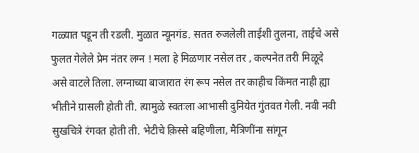गळ्यात पडून ती रडली. मुळात न्यूनगंड. सतत रुजलेली ताईशी तुलना, ताईचे असे फुलत गेलेले प्रेम नंतर लग्न ! मला हे मिळणार नसेल तर , कल्पनेत तरी मिळूदे असे वाटले तिला. लग्नाच्या बाजारात रंग रूप नसेल तर काहीच किंमत नाही ह्या भीतीने ग्रासली होती ती. त्यामुळे स्वतःला आभासी दुनियेत गुंतवत गेली. नवी नवी सुखचित्रे रंगवत होती ती. भेटीचे क़िस्से बहिणीला, मैत्रिणींना सांगून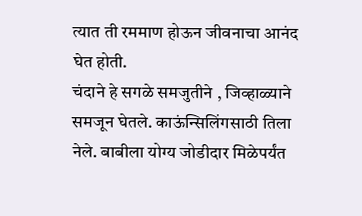त्यात ती रममाण होऊन जीवनाचा आनंद घेत होती.
चंदाने हे सगळे समजुतीने , जिव्हाळ्याने समजून घेतले. काऊंन्सिलिंगसाठी तिला नेले. बाबीला योग्य जोडीदार मिळेपर्यंत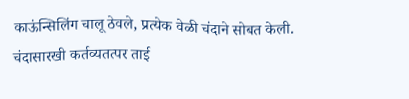काऊंन्सिलिंग चालू ठेवले, प्रत्येक वेळी चंदाने सोबत केली.
चंदासारखी कर्तव्यतत्पर ताई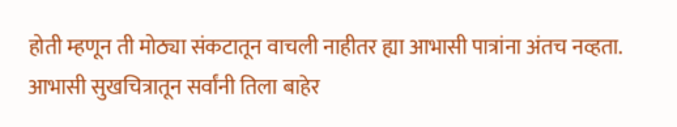होती म्हणून ती मोठ्या संकटातून वाचली नाहीतर ह्या आभासी पात्रांना अंतच नव्हता. आभासी सुखचित्रातून सर्वांनी तिला बाहेर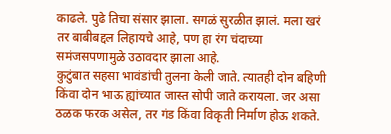काढले. पुढे तिचा संसार झाला. सगळं सुरळीत झालं. मला खरं तर बाबीबद्दल लिहायचे आहे, पण हा रंग चंदाच्या समंजसपणामुळे उठावदार झाला आहे.
कुटुंबात सहसा भावंडांची तुलना केली जाते. त्यातही दोन बहिणी किंवा दोन भाऊ ह्यांच्यात जास्त सोपी जाते करायला. जर असा ठळक फरक असेल, तर गंड किंवा विकृती निर्माण होऊ शकते.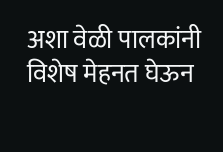अशा वेळी पालकांनी विशेष मेहनत घेऊन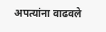अपत्यांना वाढवले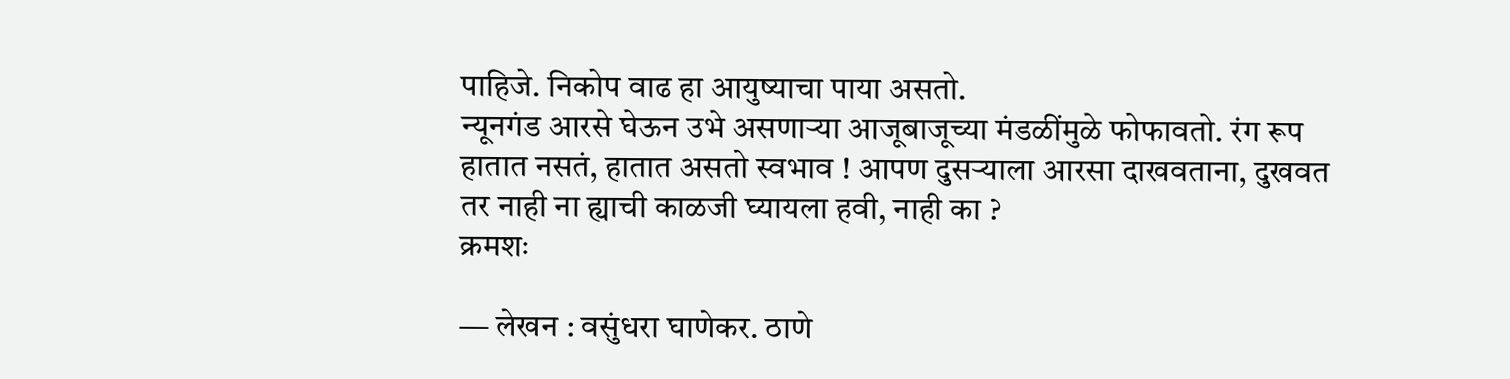पाहिजे. निकोप वाढ हा आयुष्याचा पाया असतो.
न्यूनगंड आरसे घेऊन उभे असणाऱ्या आजूबाजूच्या मंडळींमुळे फोफावतो. रंग रूप हातात नसतं, हातात असतो स्वभाव ! आपण दुसऱ्याला आरसा दाखवताना, दुखवत तर नाही ना ह्याची काळजी घ्यायला हवी, नाही का ?
क्रमशः

— लेखन : वसुंधरा घाणेकर. ठाणे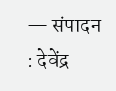— संपादन : देवेंद्र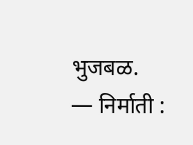भुजबळ.
— निर्माती :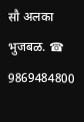सौ अलका भुजबळ. ☎ 9869484800